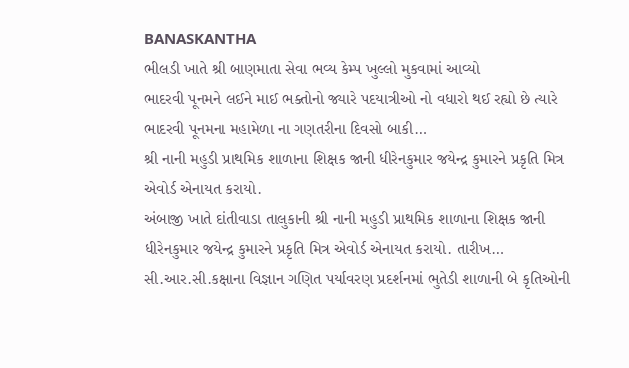BANASKANTHA
ભીલડી ખાતે શ્રી બાણમાતા સેવા ભવ્ય કેમ્પ ખુલ્લો મુકવામાં આવ્યો
ભાદરવી પૂનમને લઈને માઈ ભક્તોનો જ્યારે પદયાત્રીઓ નો વધારો થઈ રહ્યો છે ત્યારે ભાદરવી પૂનમના મહામેળા ના ગણતરીના દિવસો બાકી…
શ્રી નાની મહુડી પ્રાથમિક શાળાના શિક્ષક જાની ધીરેનકુમાર જયેન્દ્ર કુમારને પ્રકૃતિ મિત્ર એવોર્ડ એનાયત કરાયો.
અંબાજી ખાતે દાંતીવાડા તાલુકાની શ્રી નાની મહુડી પ્રાથમિક શાળાના શિક્ષક જાની ધીરેનકુમાર જયેન્દ્ર કુમારને પ્રકૃતિ મિત્ર એવોર્ડ એનાયત કરાયો. તારીખ…
સી.આર.સી.કક્ષાના વિજ્ઞાન ગણિત પર્યાવરણ પ્રદર્શનમાં ભુતેડી શાળાની બે કૃતિઓની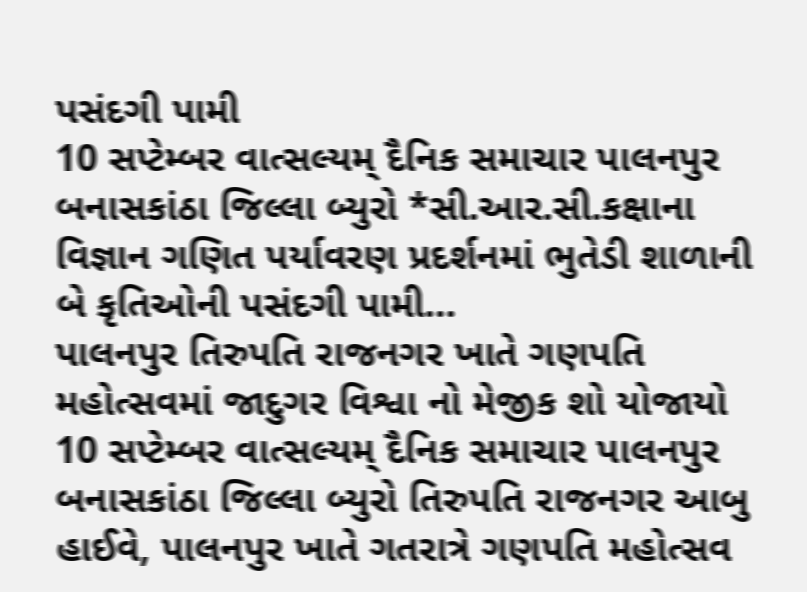પસંદગી પામી
10 સપ્ટેમ્બર વાત્સલ્યમ્ દૈનિક સમાચાર પાલનપુર બનાસકાંઠા જિલ્લા બ્યુરો *સી.આર.સી.કક્ષાના વિજ્ઞાન ગણિત પર્યાવરણ પ્રદર્શનમાં ભુતેડી શાળાની બે કૃતિઓની પસંદગી પામી…
પાલનપુર તિરુપતિ રાજનગર ખાતે ગણપતિ મહોત્સવમાં જાદુગર વિશ્વા નો મેજીક શો યોજાયો
10 સપ્ટેમ્બર વાત્સલ્યમ્ દૈનિક સમાચાર પાલનપુર બનાસકાંઠા જિલ્લા બ્યુરો તિરુપતિ રાજનગર આબુ હાઈવે, પાલનપુર ખાતે ગતરાત્રે ગણપતિ મહોત્સવ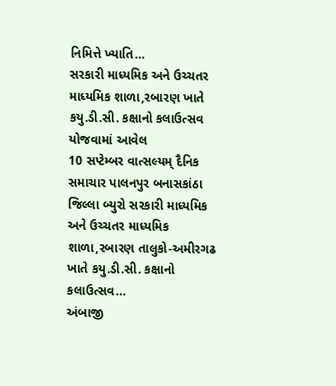નિમિત્તે ખ્યાતિ…
સરકારી માધ્યમિક અને ઉચ્ચતર માધ્યમિક શાળા,રબારણ ખાતે કયુ.ડી.સી. કક્ષાનો કલાઉત્સવ યોજવામાં આવેલ
10 સપ્ટેમ્બર વાત્સલ્યમ્ દૈનિક સમાચાર પાલનપુર બનાસકાંઠા જિલ્લા બ્યુરો સરકારી માધ્યમિક અને ઉચ્ચતર માધ્યમિક શાળા,રબારણ તાલુકો-અમીરગઢ ખાતે કયુ.ડી.સી. કક્ષાનો કલાઉત્સવ…
અંબાજી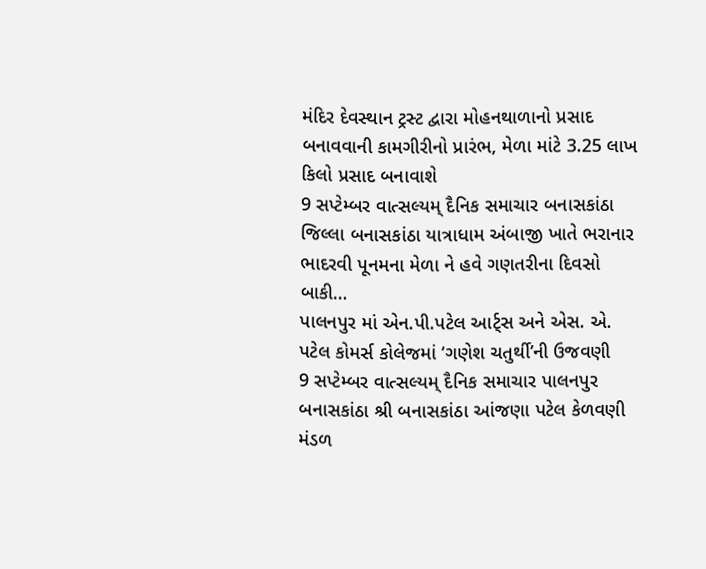મંદિર દેવસ્થાન ટ્રસ્ટ દ્વારા મોહનથાળાનો પ્રસાદ બનાવવાની કામગીરીનો પ્રારંભ, મેળા માંટે 3.25 લાખ કિલો પ્રસાદ બનાવાશે
9 સપ્ટેમ્બર વાત્સલ્યમ્ દૈનિક સમાચાર બનાસકાંઠા જિલ્લા બનાસકાંઠા યાત્રાધામ અંબાજી ખાતે ભરાનાર ભાદરવી પૂનમના મેળા ને હવે ગણતરીના દિવસો બાકી…
પાલનપુર માં એન.પી.પટેલ આર્ટ્સ અને એસ. એ. પટેલ કોમર્સ કોલેજમાં ‘ગણેશ ચતુર્થી’ની ઉજવણી
9 સપ્ટેમ્બર વાત્સલ્યમ્ દૈનિક સમાચાર પાલનપુર બનાસકાંઠા શ્રી બનાસકાંઠા આંજણા પટેલ કેળવણી મંડળ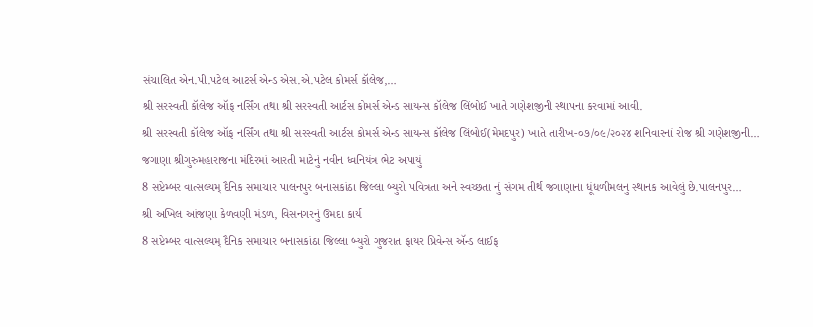સંચાલિત એન.પી.પટેલ આટર્સ એન્ડ એસ.એ.પટેલ કોમર્સ કૉલેજ,…
શ્રી સરસ્વતી કૉલેજ ઑફ નર્સિંગ તથા શ્રી સરસ્વતી આર્ટસ કોમર્સ એન્ડ સાયન્સ કૉલેજ લિંબોઈ ખાતે ગણેશજીની સ્થાપના કરવામાં આવી.
શ્રી સરસ્વતી કૉલેજ ઑફ નર્સિંગ તથા શ્રી સરસ્વતી આર્ટસ કોમર્સ એન્ડ સાયન્સ કૉલેજ લિંબોઈ(મેમદપુર) ખાતે તારીખ-૦૭/૦૯/૨૦૨૪ શનિવારનાં રોજ શ્રી ગણેશજીની…
જગાણા શ્રીગુરુમહારાજના મંદિરમાં આરતી માટેનું નવીન ધ્વનિયંત્ર ભેટ અપાયું
8 સપ્ટેમ્બર વાત્સલ્યમ્ દૈનિક સમાચાર પાલનપુર બનાસકાંઠા જિલ્લા બ્યુરો પવિત્રતા અને સ્વચ્છતા નું સંગમ તીર્થ જગાણાના ધૂંધળીમલનુ સ્થાનક આવેલું છે.પાલનપુર…
શ્રી અખિલ આંજણા કેળવણી મંડળ, વિસનગરનું ઉમદા કાર્ય
8 સપ્ટેમ્બર વાત્સલ્યમ્ દૈનિક સમાચાર બનાસકાંઠા જિલ્લા બ્યુરો ગુજરાત ફાયર પ્રિવેન્સ ઍન્ડ લાઈફ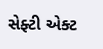સેફ્ટી એક્ટ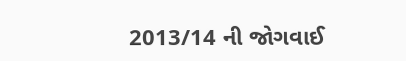2013/14 ની જોગવાઈ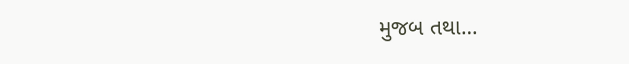મુજબ તથા…